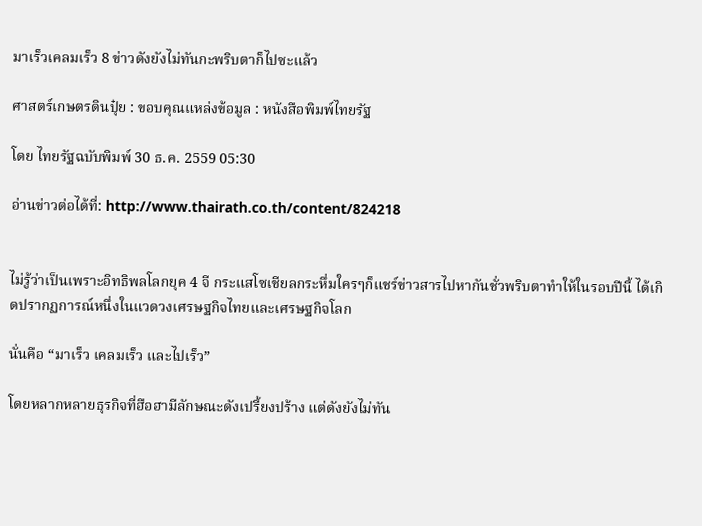มาเร็วเคลมเร็ว 8 ข่าวดังยังไม่ทันกะพริบตาก็ไปซะแล้ว

ศาสตร์เกษตรดินปุ๋ย : ขอบคุณแหล่งข้อมูล : หนังสือพิมพ์ไทยรัฐ

โดย ไทยรัฐฉบับพิมพ์ 30 ธ.ค. 2559 05:30

อ่านข่าวต่อได้ที่: http://www.thairath.co.th/content/824218


ไม่รู้ว่าเป็นเพราะอิทธิพลโลกยุค 4 จี กระแสโซเชียลกระหึ่มใครๆก็แชร์ข่าวสารไปหากันชั่วพริบตาทำให้ในรอบปีนี้ ได้เกิดปรากฏการณ์หนึ่งในแวดวงเศรษฐกิจไทยและเศรษฐกิจโลก

นั่นคือ “มาเร็ว เคลมเร็ว และไปเร็ว”

โดยหลากหลายธุรกิจที่ฮือฮามีลักษณะดังเปรี้ยงปร้าง แต่ดังยังไม่ทัน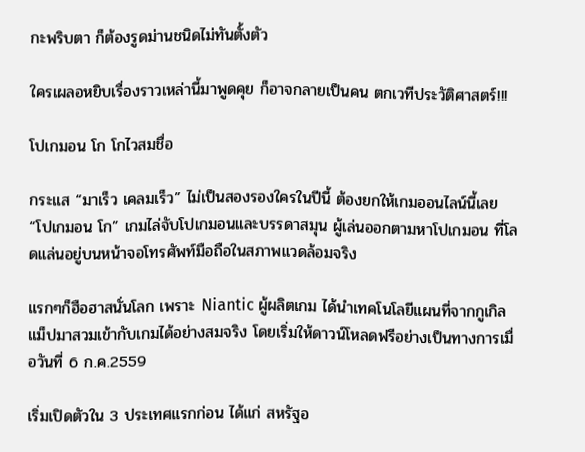กะพริบตา ก็ต้องรูดม่านชนิดไม่ทันตั้งตัว

ใครเผลอหยิบเรื่องราวเหล่านี้มาพูดคุย ก็อาจกลายเป็นคน ตกเวทีประวัติศาสตร์!!!

โปเกมอน โก โกไวสมชื่อ

กระแส “มาเร็ว เคลมเร็ว” ไม่เป็นสองรองใครในปีนี้ ต้องยกให้เกมออนไลน์นี้เลย “โปเกมอน โก” เกมไล่จับโปเกมอนและบรรดาสมุน ผู้เล่นออกตามหาโปเกมอน ที่โลดแล่นอยู่บนหน้าจอโทรศัพท์มือถือในสภาพแวดล้อมจริง

แรกๆก็ฮือฮาสนั่นโลก เพราะ Niantic ผู้ผลิตเกม ได้นำเทคโนโลยีแผนที่จากกูเกิลแม็ปมาสวมเข้ากับเกมได้อย่างสมจริง โดยเริ่มให้ดาวน์โหลดฟรีอย่างเป็นทางการเมื่อวันที่ 6 ก.ค.2559

เริ่มเปิดตัวใน 3 ประเทศแรกก่อน ได้แก่ สหรัฐอ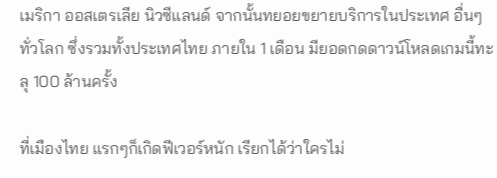เมริกา ออสเตรเลีย นิวซีแลนด์ จากนั้นทยอยขยายบริการในประเทศ อื่นๆทั่วโลก ซึ่งรวมทั้งประเทศไทย ภายใน 1 เดือน มียอดกดดาวน์โหลดเกมนี้ทะลุ 100 ล้านครั้ง

ที่เมืองไทย แรกๆก็เกิดฟีเวอร์หนัก เรียกได้ว่าใครไม่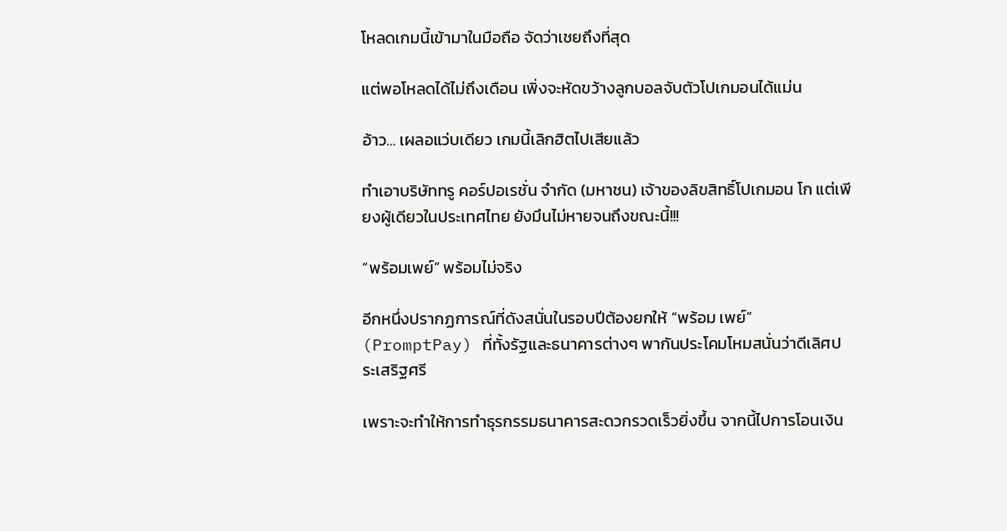โหลดเกมนี้เข้ามาในมือถือ จัดว่าเชยถึงที่สุด

แต่พอโหลดได้ไม่ถึงเดือน เพิ่งจะหัดขว้างลูกบอลจับตัวโปเกมอนได้แม่น

อ้าว… เผลอแว่บเดียว เกมนี้เลิกฮิตไปเสียแล้ว

ทำเอาบริษัททรู คอร์ปอเรชั่น จำกัด (มหาชน) เจ้าของลิขสิทธิ์โปเกมอน โก แต่เพียงผู้เดียวในประเทศไทย ยังมึนไม่หายจนถึงขณะนี้!!!

“พร้อมเพย์” พร้อมไม่จริง

อีกหนึ่งปรากฏการณ์ที่ดังสนั่นในรอบปีต้องยกให้ “พร้อม เพย์” (PromptPay) ที่ทั้งรัฐและธนาคารต่างๆ พากันประโคมโหมสนั่นว่าดีเลิศประเสริฐศรี

เพราะจะทำให้การทำธุรกรรมธนาคารสะดวกรวดเร็วยิ่งขึ้น จากนี้ไปการโอนเงิน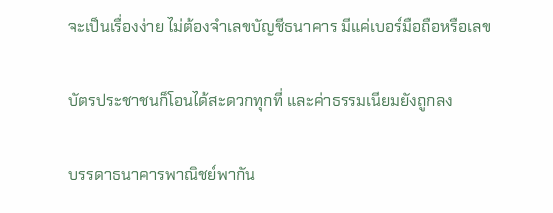จะเป็นเรื่องง่าย ไม่ต้องจำเลขบัญชีธนาคาร มีแค่เบอร์มือถือหรือเลข

บัตรประชาชนก็โอนได้สะดวกทุกที่ และค่าธรรมเนียมยังถูกลง

บรรดาธนาคารพาณิชย์พากัน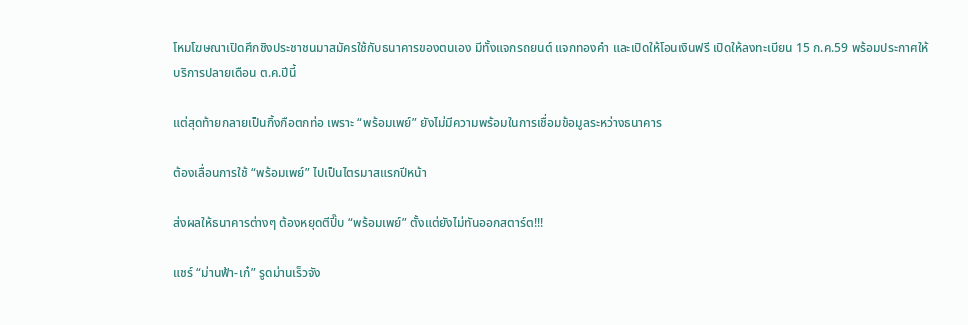โหมโฆษณาเปิดศึกชิงประชาชนมาสมัครใช้กับธนาคารของตนเอง มีทั้งแจกรถยนต์ แจกทองคำ และเปิดให้โอนเงินฟรี เปิดให้ลงทะเบียน 15 ก.ค.59 พร้อมประกาศให้บริการปลายเดือน ต.ค.ปีนี้

แต่สุดท้ายกลายเป็นกิ้งกือตกท่อ เพราะ “พร้อมเพย์” ยังไม่มีความพร้อมในการเชื่อมข้อมูลระหว่างธนาคาร

ต้องเลื่อนการใช้ “พร้อมเพย์” ไปเป็นไตรมาสแรกปีหน้า

ส่งผลให้ธนาคารต่างๆ ต้องหยุดตีปี๊บ “พร้อมเพย์” ตั้งแต่ยังไม่ทันออกสตาร์ต!!!

แชร์ “ม่านฟ้า-เก๋” รูดม่านเร็วจัง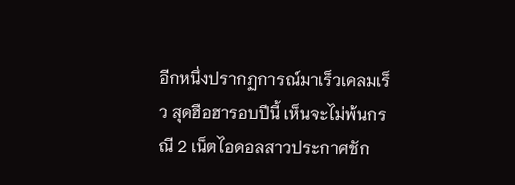อีกหนึ่งปรากฏการณ์มาเร็วเคลมเร็ว สุดฮือฮารอบปีนี้ เห็นจะไม่พ้นกรณี 2 เน็ตไอดอลสาวประกาศชัก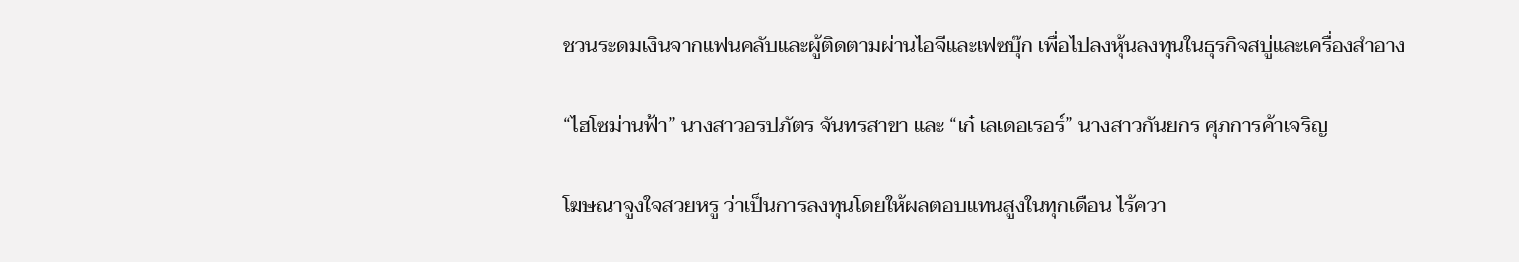ชวนระดมเงินจากแฟนคลับและผู้ติดตามผ่านไอจีและเฟซบุ๊ก เพื่อไปลงหุ้นลงทุนในธุรกิจสบู่และเครื่องสำอาง

“ไฮโซม่านฟ้า” นางสาวอรปภัตร จันทรสาขา และ “เก๋ เลเดอเรอร์” นางสาวกันยกร ศุภการค้าเจริญ

โฆษณาจูงใจสวยหรู ว่าเป็นการลงทุนโดยให้ผลตอบแทนสูงในทุกเดือน ไร้ควา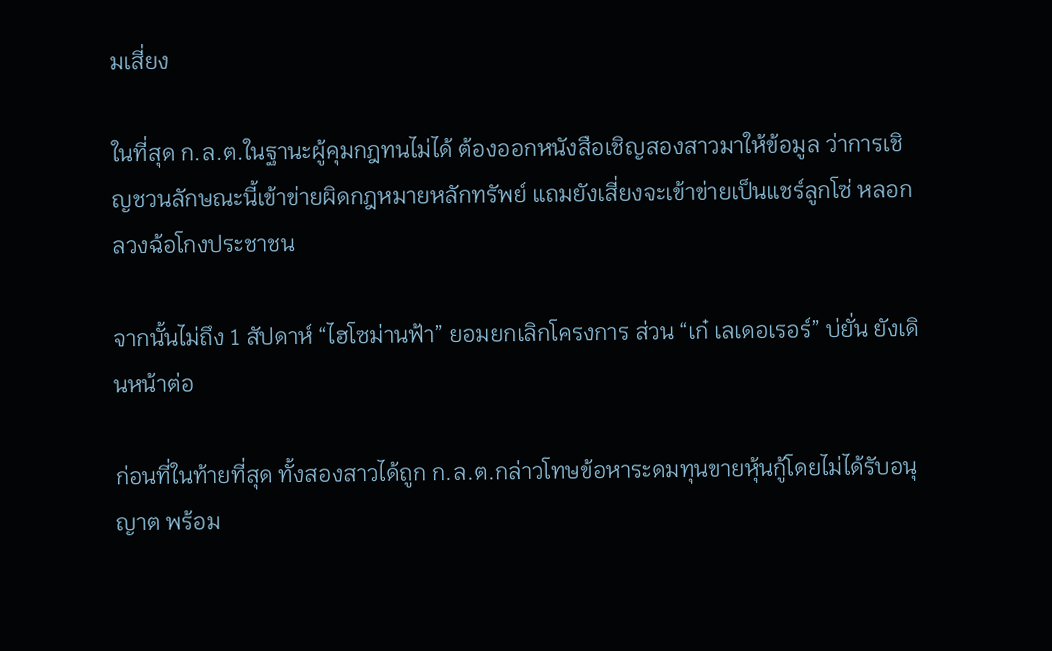มเสี่ยง

ในที่สุด ก.ล.ต.ในฐานะผู้คุมกฎทนไม่ได้ ต้องออกหนังสือเชิญสองสาวมาให้ข้อมูล ว่าการเชิญชวนลักษณะนี้เข้าข่ายผิดกฎหมายหลักทรัพย์ แถมยังเสี่ยงจะเข้าข่ายเป็นแชร์ลูกโซ่ หลอกลวงฉ้อโกงประชาชน

จากนั้นไม่ถึง 1 สัปดาห์ “ไฮโซม่านฟ้า” ยอมยกเลิกโครงการ ส่วน “เก๋ เลเดอเรอร์” บ่ยั่น ยังเดินหน้าต่อ

ก่อนที่ในท้ายที่สุด ทั้งสองสาวได้ถูก ก.ล.ต.กล่าวโทษข้อหาระดมทุนขายหุ้นกู้โดยไม่ได้รับอนุญาต พร้อม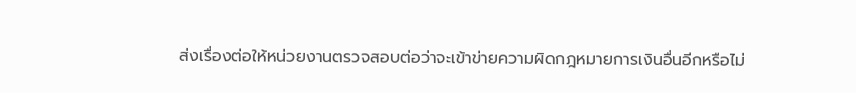ส่งเรื่องต่อให้หน่วยงานตรวจสอบต่อว่าจะเข้าข่ายความผิดกฎหมายการเงินอื่นอีกหรือไม่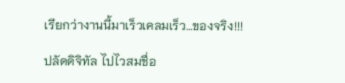เรียกว่างานนี้มาเร็วเคลมเร็ว…ของจริง!!!

ปลัดดิจิทัล ไปไวสมชื่อ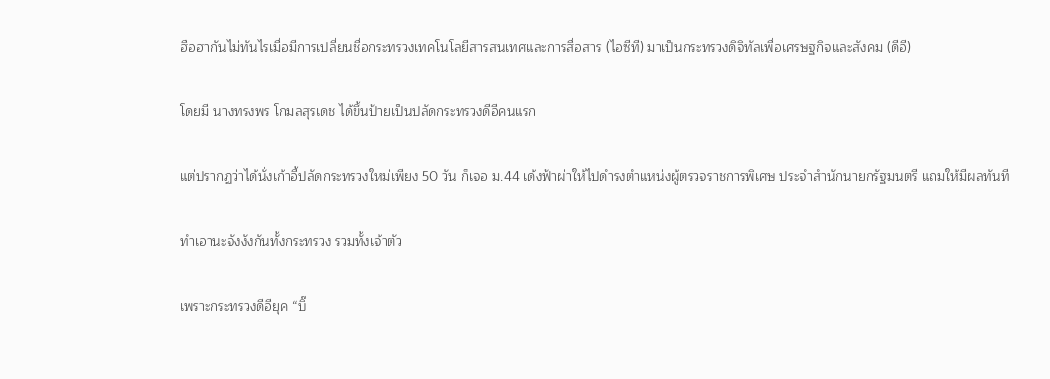ฮือฮากันไม่ทันไรเมื่อมีการเปลี่ยนชื่อกระทรวงเทคโนโลยีสารสนเทศและการสื่อสาร (ไอซีที) มาเป็นกระทรวงดิจิทัลเพื่อเศรษฐกิจและสังคม (ดีอี)

โดยมี นางทรงพร โกมลสุรเดช ได้ขึ้นป้ายเป็นปลัดกระทรวงดีอีคนแรก

แต่ปรากฏว่าได้นั่งเก้าอี้ปลัดกระทรวงใหม่เพียง 50 วัน ก็เจอ ม.44 เด้งฟ้าผ่าให้ไปดำรงตำแหน่งผู้ตรวจราชการพิเศษ ประจำสำนักนายกรัฐมนตรี แถมให้มีผลทันที

ทำเอานะจังงังกันทั้งกระทรวง รวมทั้งเจ้าตัว

เพราะกระทรวงดีอียุค “บิ๊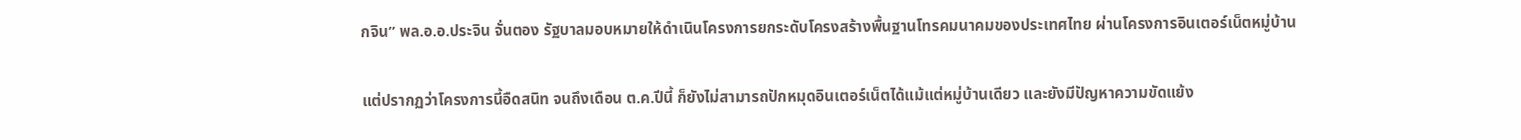กจิน” พล.อ.อ.ประจิน จั่นตอง รัฐบาลมอบหมายให้ดำเนินโครงการยกระดับโครงสร้างพื้นฐานโทรคมนาคมของประเทศไทย ผ่านโครงการอินเตอร์เน็ตหมู่บ้าน

แต่ปรากฏว่าโครงการนี้อืดสนิท จนถึงเดือน ต.ค.ปีนี้ ก็ยังไม่สามารถปักหมุดอินเตอร์เน็ตได้แม้แต่หมู่บ้านเดียว และยังมีปัญหาความขัดแย้ง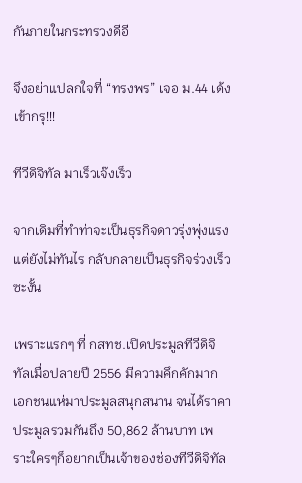กันภายในกระทรวงดีอี

จึงอย่าแปลกใจที่ “ทรงพร” เจอ ม.44 เด้งเข้ากรุ!!!

ทีวีดิจิทัล มาเร็วเจ๊งเร็ว

จากเดิมที่ทำท่าจะเป็นธุรกิจดาวรุ่งพุ่งแรง แต่ยังไม่ทันไร กลับกลายเป็นธุรกิจร่วงเร็วซะงั้น

เพราะแรกๆ ที่ กสทช.เปิดประมูลทีวีดิจิทัลเมื่อปลายปี 2556 มีความคึกคักมาก เอกชนแห่มาประมูลสนุกสนาน จนได้ราคาประมูลรวมกันถึง 50,862 ล้านบาท เพราะใครๆก็อยากเป็นเจ้าของช่องทีวีดิจิทัล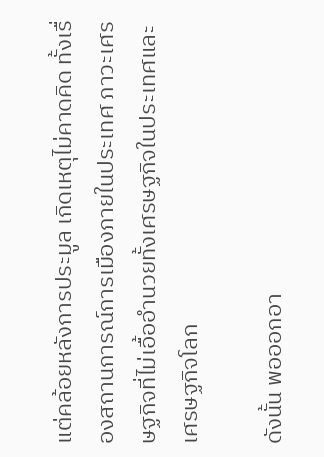แต่คล้อยหลังการประมูล เกิดเหตุไม่คาดคิด ทั้งเรื่องสถานการณ์การเมืองภายในประเทศ ภาวะเศรษฐกิจที่ไม่เอื้ออำนวยทั้งเศรษฐกิจในประเทศและเศรษฐกิจโลก

ดังนั้น พอออกอา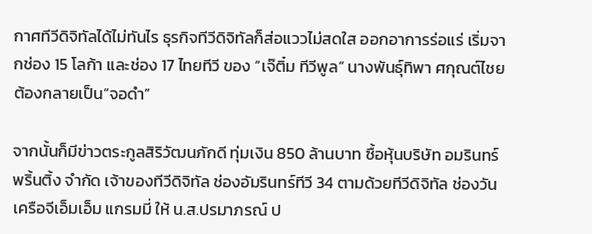กาศทีวีดิจิทัลได้ไม่ทันไร ธุรกิจทีวีดิจิทัลก็ส่อแววไม่สดใส ออกอาการร่อแร่ เริ่มจากช่อง 15 โลก้า และช่อง 17 ไทยทีวี ของ “เจ๊ติ๋ม ทีวีพูล” นางพันธุ์ทิพา ศกุณต์ไชย ต้องกลายเป็น“จอดำ”

จากนั้นก็มีข่าวตระกูลสิริวัฒนภักดี ทุ่มเงิน 850 ล้านบาท ซื้อหุ้นบริษัท อมรินทร์พริ้นติ้ง จำกัด เจ้าของทีวีดิจิทัล ช่องอัมรินทร์ทีวี 34 ตามด้วยทีวีดิจิทัล ช่องวัน เครือจีเอ็มเอ็ม แกรมมี่ ให้ น.ส.ปรมาภรณ์ ป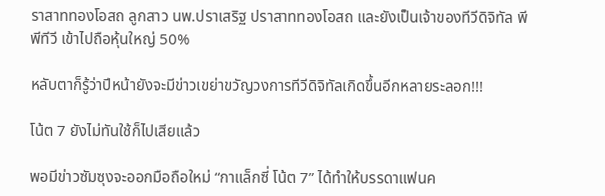ราสาททองโอสถ ลูกสาว นพ.ปราเสริฐ ปราสาททองโอสถ และยังเป็นเจ้าของทีวีดิจิทัล พีพีทีวี เข้าไปถือหุ้นใหญ่ 50%

หลับตาก็รู้ว่าปีหน้ายังจะมีข่าวเขย่าขวัญวงการทีวีดิจิทัลเกิดขึ้นอีกหลายระลอก!!!

โน้ต 7 ยังไม่ทันใช้ก็ไปเสียแล้ว

พอมีข่าวซัมซุงจะออกมือถือใหม่ “กาแล็กซี่ โน้ต 7” ได้ทำให้บรรดาแฟนค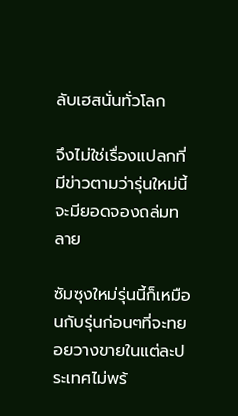ลับเฮสนั่นทั่วโลก

จึงไม่ใช่เรื่องแปลกที่มีข่าวตามว่ารุ่นใหม่นี้จะมียอดจองถล่มทลาย

ซัมซุงใหม่รุ่นนี้ก็เหมือนกับรุ่นก่อนๆที่จะทยอยวางขายในแต่ละประเทศไม่พร้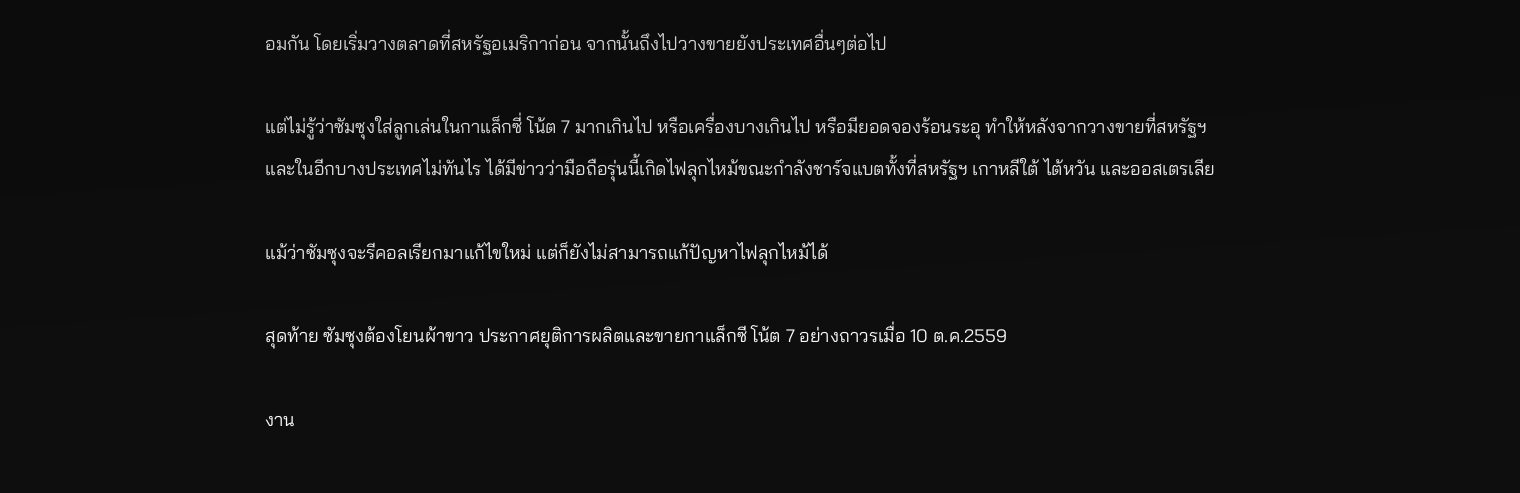อมกัน โดยเริ่มวางตลาดที่สหรัฐอเมริกาก่อน จากนั้นถึงไปวางขายยังประเทศอื่นๆต่อไป

แต่ไม่รู้ว่าซัมซุงใส่ลูกเล่นในกาแล็กซี่ โน้ต 7 มากเกินไป หรือเครื่องบางเกินไป หรือมียอดจองร้อนระอุ ทำให้หลังจากวางขายที่สหรัฐฯและในอีกบางประเทศไม่ทันไร ได้มีข่าวว่ามือถือรุ่นนี้เกิดไฟลุกไหม้ขณะกำลังชาร์จแบตทั้งที่สหรัฐฯ เกาหลีใต้ ไต้หวัน และออสเตรเลีย

แม้ว่าซัมซุงจะรีคอลเรียกมาแก้ไขใหม่ แต่ก็ยังไม่สามารถแก้ปัญหาไฟลุกไหม้ได้

สุดท้าย ซัมซุงต้องโยนผ้าขาว ประกาศยุติการผลิตและขายกาแล็กซี โน้ต 7 อย่างถาวรเมื่อ 10 ต.ค.2559

งาน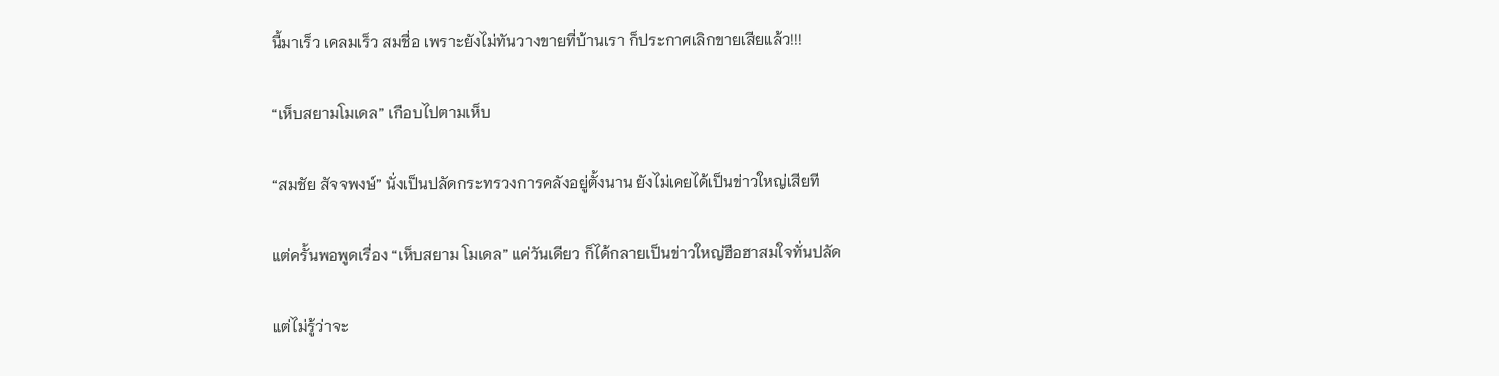นี้มาเร็ว เคลมเร็ว สมชื่อ เพราะยังไม่ทันวางขายที่บ้านเรา ก็ประกาศเลิกขายเสียแล้ว!!!

“เห็บสยามโมเดล” เกือบไปตามเห็บ

“สมชัย สัจจพงษ์” นั่งเป็นปลัดกระทรวงการคลังอยู่ตั้งนาน ยังไม่เคยได้เป็นข่าวใหญ่เสียที

แต่ครั้นพอพูดเรื่อง “เห็บสยาม โมเดล” แค่วันเดียว ก็ได้กลายเป็นข่าวใหญ่ฮือฮาสมใจทั่นปลัด

แต่ไม่รู้ว่าจะ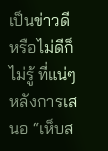เป็นข่าวดีหรือไม่ดีก็ไม่รู้ ที่แน่ๆ หลังการเสนอ “เห็บส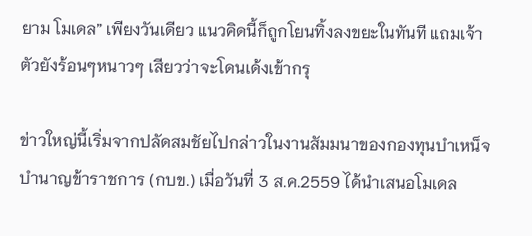ยาม โมเดล” เพียงวันเดียว แนวคิดนี้ก็ถูกโยนทิ้งลงขยะในทันที แถมเจ้าตัวยังร้อนๆหนาวๆ เสียวว่าจะโดนเด้งเข้ากรุ

ข่าวใหญ่นี้เริ่มจากปลัดสมชัยไปกล่าวในงานสัมมนาของกองทุนบำเหน็จบำนาญข้าราชการ (กบข.) เมื่อวันที่ 3 ส.ค.2559 ได้นำเสนอโมเดล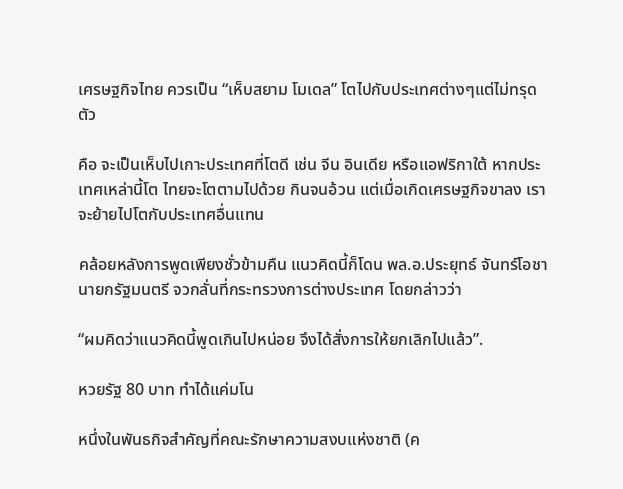เศรษฐกิจไทย ควรเป็น “เห็บสยาม โมเดล” โตไปกับประเทศต่างๆแต่ไม่ทรุดตัว

คือ จะเป็นเห็บไปเกาะประเทศที่โตดี เช่น จีน อินเดีย หรือแอฟริกาใต้ หากประเทศเหล่านี้โต ไทยจะโตตามไปด้วย กินจนอ้วน แต่เมื่อเกิดเศรษฐกิจขาลง เราจะย้ายไปโตกับประเทศอื่นแทน

คล้อยหลังการพูดเพียงชั่วข้ามคืน แนวคิดนี้ก็โดน พล.อ.ประยุทธ์ จันทร์โอชา นายกรัฐมนตรี จวกลั่นที่กระทรวงการต่างประเทศ โดยกล่าวว่า

“ผมคิดว่าแนวคิดนี้พูดเกินไปหน่อย จึงได้สั่งการให้ยกเลิกไปแล้ว”.

หวยรัฐ 80 บาท ทำได้แค่มโน

หนึ่งในพันธกิจสำคัญที่คณะรักษาความสงบแห่งชาติ (ค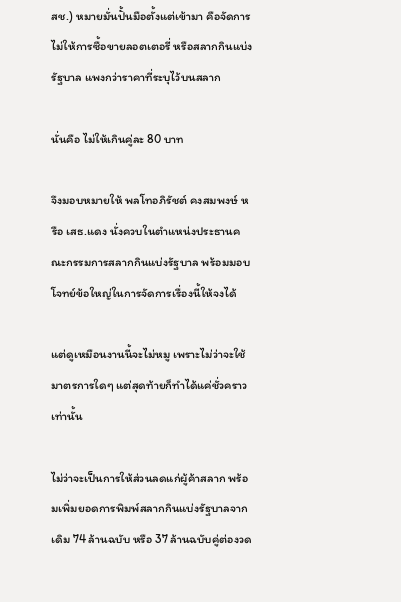สช.) หมายมั่นปั้นมือตั้งแต่เข้ามา คือจัดการไม่ให้การซื้อขายลอตเตอรี่ หรือสลากกินแบ่งรัฐบาล แพงกว่าราคาที่ระบุไว้บนสลาก

นั่นคือ ไม่ให้เกินคู่ละ 80 บาท

จึงมอบหมายให้ พลโทอภิรัชต์ คงสมพงษ์ หรือ เสธ.แดง นั่งควบในตำแหน่งประธานคณะกรรมการสลากกินแบ่งรัฐบาล พร้อมมอบโจทย์ข้อใหญ่ในการจัดการเรื่องนี้ให้จงได้

แต่ดูเหมือนงานนี้จะไม่หมู เพราะไม่ว่าจะใช้มาตรการใดๆ แต่สุดท้ายก็ทำได้แค่ชั่วคราวเท่านั้น

ไม่ว่าจะเป็นการให้ส่วนลดแก่ผู้ค้าสลาก พร้อมเพิ่มยอดการพิมพ์สลากกินแบ่งรัฐบาลจากเดิม 74 ล้านฉบับ หรือ 37 ล้านฉบับคู่ต่องวด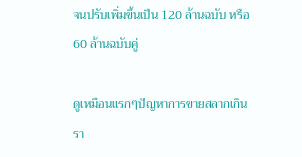จนปรับเพิ่มขึ้นเป็น 120 ล้านฉบับ หรือ 60 ล้านฉบับคู่

ดูเหมือนแรกๆปัญหาการขายสลากเกินรา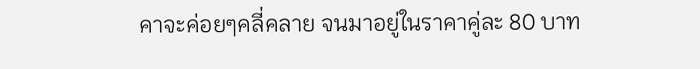คาจะค่อยๆคลี่คลาย จนมาอยู่ในราคาคู่ละ 80 บาท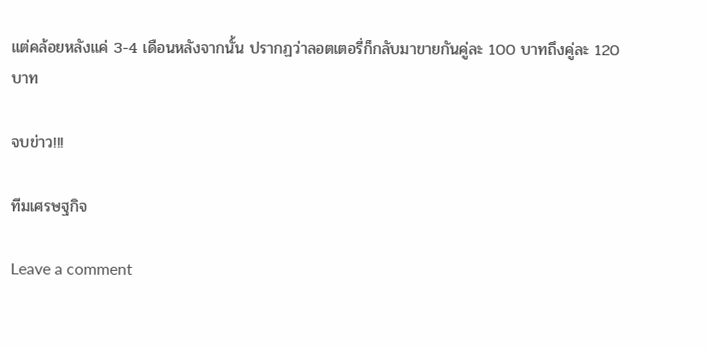แต่คล้อยหลังแค่ 3-4 เดือนหลังจากนั้น ปรากฏว่าลอตเตอรี่ก็กลับมาขายกันคู่ละ 100 บาทถึงคู่ละ 120 บาท

จบข่าว!!!

ทีมเศรษฐกิจ

Leave a comment